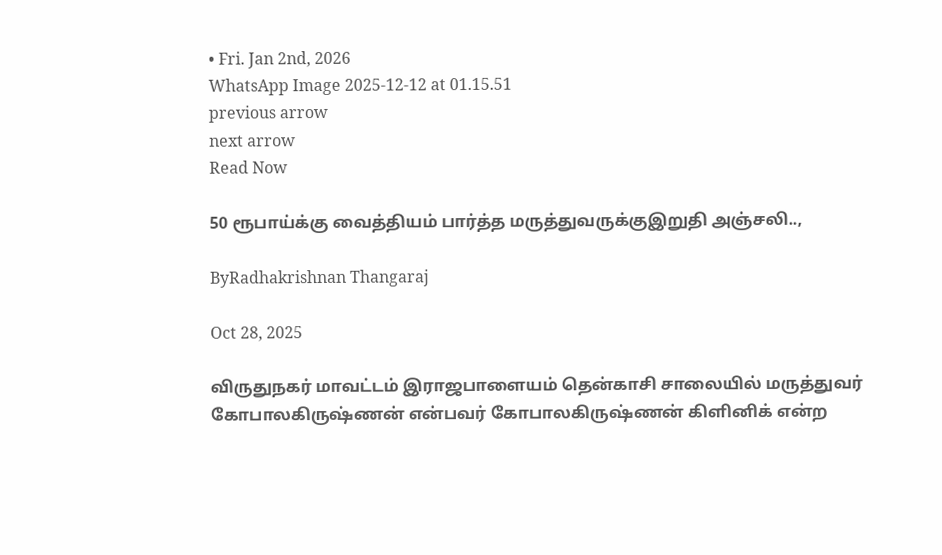• Fri. Jan 2nd, 2026
WhatsApp Image 2025-12-12 at 01.15.51
previous arrow
next arrow
Read Now

50 ரூபாய்க்கு வைத்தியம் பார்த்த மருத்துவருக்குஇறுதி அஞ்சலி..,

ByRadhakrishnan Thangaraj

Oct 28, 2025

விருதுநகர் மாவட்டம் இராஜபாளையம் தென்காசி சாலையில் மருத்துவர் கோபாலகிருஷ்ணன் என்பவர் கோபாலகிருஷ்ணன் கிளினிக் என்ற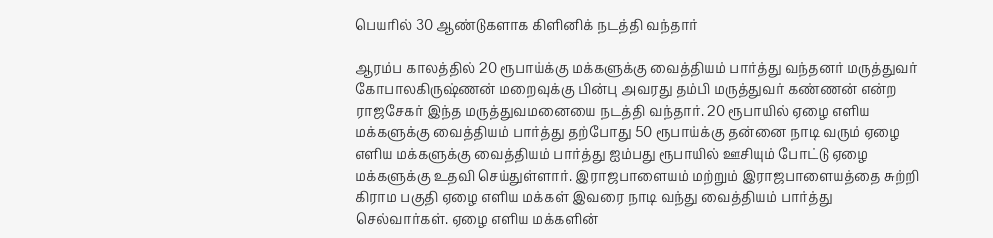பெயரில் 30 ஆண்டுகளாக கிளினிக் நடத்தி வந்தார்

ஆரம்ப காலத்தில் 20 ரூபாய்க்கு மக்களுக்கு வைத்தியம் பார்த்து வந்தனர் மருத்துவர் கோபாலகிருஷ்ணன் மறைவுக்கு பின்பு அவரது தம்பி மருத்துவர் கண்ணன் என்ற ராஜசேகர் இந்த மருத்துவமனையை நடத்தி வந்தார். 20 ரூபாயில் ஏழை எளிய மக்களுக்கு வைத்தியம் பார்த்து தற்போது 50 ரூபாய்க்கு தன்னை நாடி வரும் ஏழை எளிய மக்களுக்கு வைத்தியம் பார்த்து ஐம்பது ரூபாயில் ஊசியும் போட்டு ஏழை மக்களுக்கு உதவி செய்துள்ளார். இராஜபாளையம் மற்றும் இராஜபாளையத்தை சுற்றி கிராம பகுதி ஏழை எளிய மக்கள் இவரை நாடி வந்து வைத்தியம் பார்த்து செல்வார்கள். ஏழை எளிய மக்களின்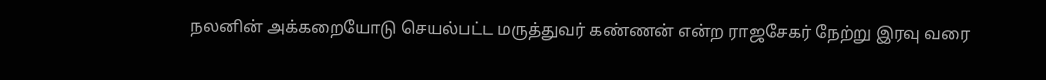நலனின் அக்கறையோடு செயல்பட்ட மருத்துவர் கண்ணன் என்ற ராஜசேகர் நேற்று இரவு வரை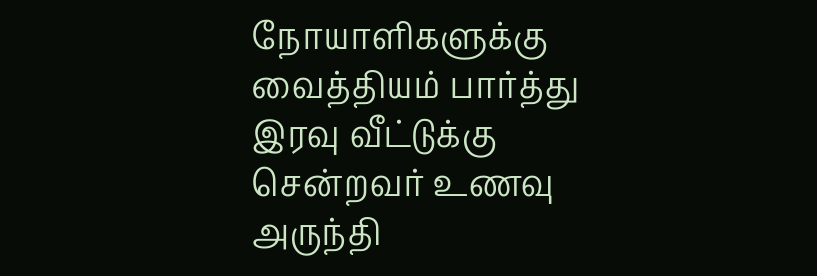நோயாளிகளுக்கு வைத்தியம் பார்த்து இரவு வீட்டுக்கு சென்றவர் உணவு அருந்தி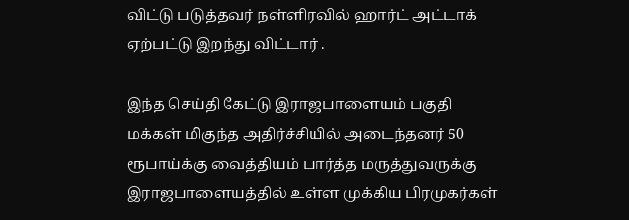விட்டு படுத்தவர் நள்ளிரவில் ஹார்ட் அட்டாக் ஏற்பட்டு இறந்து விட்டார் .

இந்த செய்தி கேட்டு இராஜபாளையம் பகுதி மக்கள் மிகுந்த அதிர்ச்சியில் அடைந்தனர் 50 ரூபாய்க்கு வைத்தியம் பார்த்த மருத்துவருக்கு இராஜபாளையத்தில் உள்ள முக்கிய பிரமுகர்கள்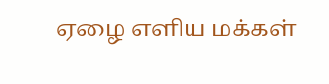ஏழை எளிய மக்கள்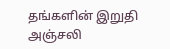தங்களின் இறுதி அஞ்சலி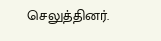செலுத்தினர்.